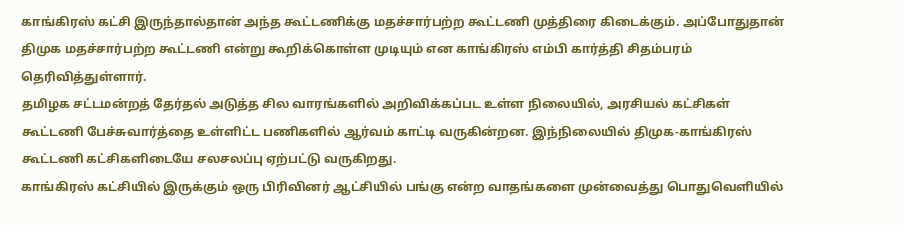காங்கிரஸ் கட்சி இருந்தால்தான் அந்த கூட்டணிக்கு மதச்சார்பற்ற கூட்டணி முத்திரை கிடைக்கும். அப்போதுதான் திமுக மதச்சார்பற்ற கூட்டணி என்று கூறிக்கொள்ள முடியும் என காங்கிரஸ் எம்பி கார்த்தி சிதம்பரம் தெரிவித்துள்ளார்.
தமிழக சட்டமன்றத் தேர்தல் அடுத்த சில வாரங்களில் அறிவிக்கப்பட உள்ள நிலையில், அரசியல் கட்சிகள் கூட்டணி பேச்சுவார்த்தை உள்ளிட்ட பணிகளில் ஆர்வம் காட்டி வருகின்றன. இந்நிலையில் திமுக-காங்கிரஸ் கூட்டணி கட்சிகளிடையே சலசலப்பு ஏற்பட்டு வருகிறது.
காங்கிரஸ் கட்சியில் இருக்கும் ஒரு பிரிவினர் ஆட்சியில் பங்கு என்ற வாதங்களை முன்வைத்து பொதுவெளியில்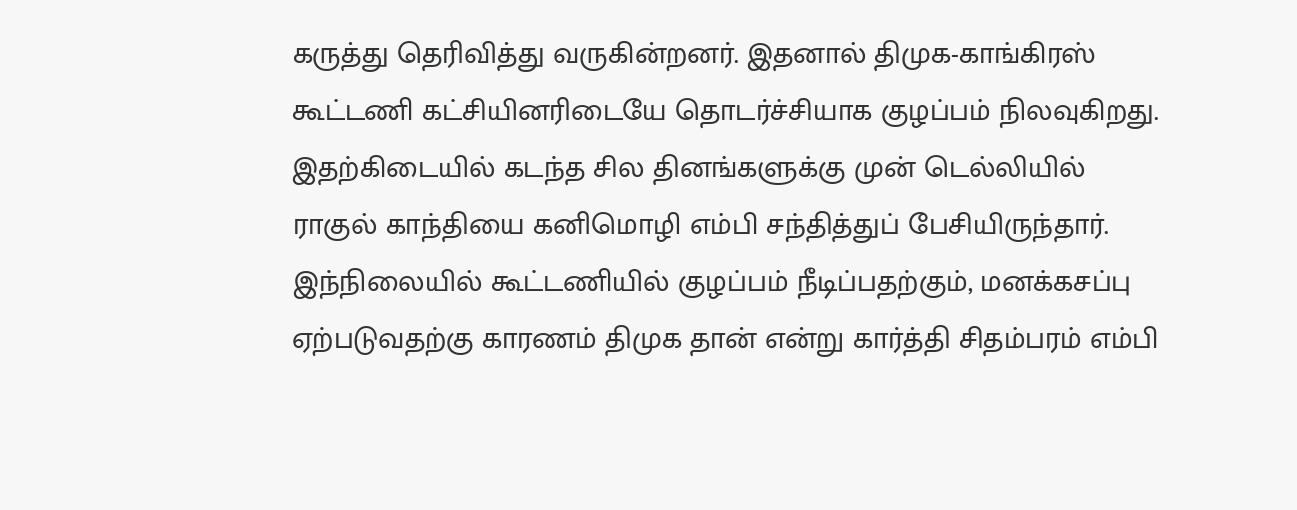கருத்து தெரிவித்து வருகின்றனர். இதனால் திமுக-காங்கிரஸ் கூட்டணி கட்சியினரிடையே தொடர்ச்சியாக குழப்பம் நிலவுகிறது. இதற்கிடையில் கடந்த சில தினங்களுக்கு முன் டெல்லியில் ராகுல் காந்தியை கனிமொழி எம்பி சந்தித்துப் பேசியிருந்தார்.
இந்நிலையில் கூட்டணியில் குழப்பம் நீடிப்பதற்கும், மனக்கசப்பு ஏற்படுவதற்கு காரணம் திமுக தான் என்று கார்த்தி சிதம்பரம் எம்பி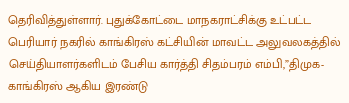தெரிவித்துள்ளார். புதுக்கோட்டை மாநகராட்சிக்கு உட்பட்ட பெரியார் நகரில் காங்கிரஸ் கட்சியின் மாவட்ட அலுவலகத்தில் செய்தியாளர்களிடம் பேசிய கார்த்தி சிதம்பரம் எம்பி,”திமுக-காங்கிரஸ் ஆகிய இரண்டு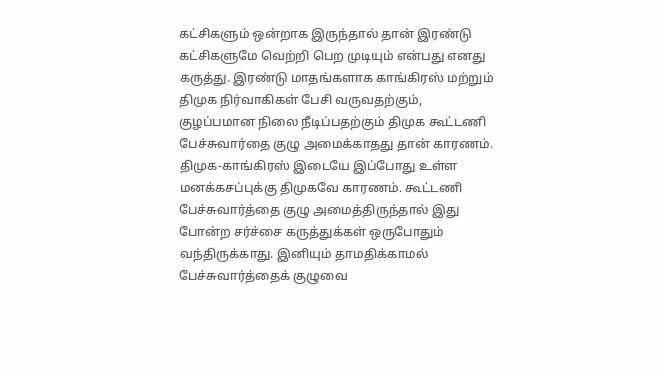கட்சிகளும் ஒன்றாக இருந்தால் தான் இரண்டு கட்சிகளுமே வெற்றி பெற முடியும் என்பது எனது கருத்து. இரண்டு மாதங்களாக காங்கிரஸ் மற்றும் திமுக நிர்வாகிகள் பேசி வருவதற்கும், குழப்பமான நிலை நீடிப்பதற்கும் திமுக கூட்டணி பேச்சுவார்தை குழு அமைக்காதது தான் காரணம்.
திமுக-காங்கிரஸ் இடையே இப்போது உள்ள மனக்கசப்புக்கு திமுகவே காரணம். கூட்டணி பேச்சுவார்த்தை குழு அமைத்திருந்தால் இது போன்ற சர்ச்சை கருத்துக்கள் ஒருபோதும் வந்திருக்காது. இனியும் தாமதிக்காமல் பேச்சுவார்த்தைக் குழுவை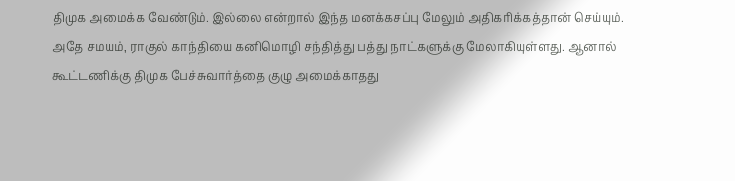திமுக அமைக்க வேண்டும். இல்லை என்றால் இந்த மனக்கசப்பு மேலும் அதிகரிக்கத்தான் செய்யும்.
அதே சமயம், ராகுல் காந்தியை கனிமொழி சந்தித்து பத்து நாட்களுக்கு மேலாகியுள்ளது. ஆனால் கூட்டணிக்கு திமுக பேச்சுவார்த்தை குழு அமைக்காதது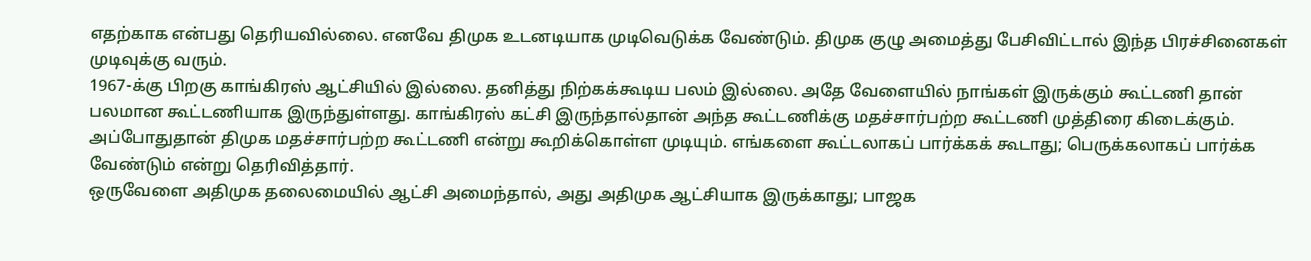எதற்காக என்பது தெரியவில்லை. எனவே திமுக உடனடியாக முடிவெடுக்க வேண்டும். திமுக குழு அமைத்து பேசிவிட்டால் இந்த பிரச்சினைகள் முடிவுக்கு வரும்.
1967-க்கு பிறகு காங்கிரஸ் ஆட்சியில் இல்லை. தனித்து நிற்கக்கூடிய பலம் இல்லை. அதே வேளையில் நாங்கள் இருக்கும் கூட்டணி தான் பலமான கூட்டணியாக இருந்துள்ளது. காங்கிரஸ் கட்சி இருந்தால்தான் அந்த கூட்டணிக்கு மதச்சார்பற்ற கூட்டணி முத்திரை கிடைக்கும். அப்போதுதான் திமுக மதச்சார்பற்ற கூட்டணி என்று கூறிக்கொள்ள முடியும். எங்களை கூட்டலாகப் பார்க்கக் கூடாது; பெருக்கலாகப் பார்க்க வேண்டும் என்று தெரிவித்தார்.
ஒருவேளை அதிமுக தலைமையில் ஆட்சி அமைந்தால், அது அதிமுக ஆட்சியாக இருக்காது; பாஜக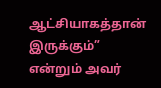ஆட்சியாகத்தான் இருக்கும்” என்றும் அவர்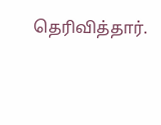தெரிவித்தார்.